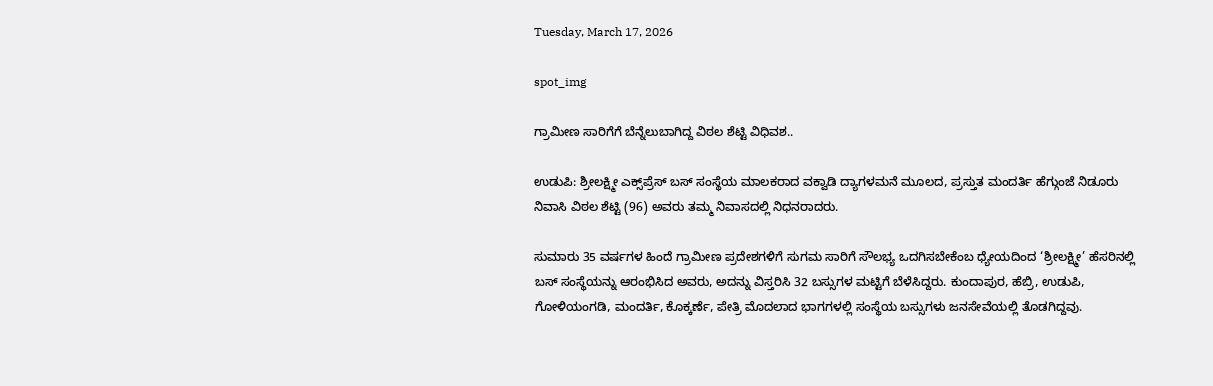Tuesday, March 17, 2026

spot_img

ಗ್ರಾಮೀಣ ಸಾರಿಗೆಗೆ ಬೆನ್ನೆಲುಬಾಗಿದ್ದ ವಿಠಲ ಶೆಟ್ಟಿ ವಿಧಿವಶ..

ಉಡುಪಿ: ಶ್ರೀಲಕ್ಷ್ಮೀ ಎಕ್ಸ್‌ಪ್ರೆಸ್ ಬಸ್ ಸಂಸ್ಥೆಯ ಮಾಲಕರಾದ ವಕ್ವಾಡಿ ದ್ಯಾಗಳಮನೆ ಮೂಲದ, ಪ್ರಸ್ತುತ ಮಂದರ್ತಿ ಹೆಗ್ಗುಂಜೆ ನಿಡೂರು ನಿವಾಸಿ ವಿಠಲ ಶೆಟ್ಟಿ (96) ಅವರು ತಮ್ಮ ನಿವಾಸದಲ್ಲಿ ನಿಧನರಾದರು.

ಸುಮಾರು 35 ವರ್ಷಗಳ ಹಿಂದೆ ಗ್ರಾಮೀಣ ಪ್ರದೇಶಗಳಿಗೆ ಸುಗಮ ಸಾರಿಗೆ ಸೌಲಭ್ಯ ಒದಗಿಸಬೇಕೆಂಬ ಧ್ಯೇಯದಿಂದ ‘ಶ್ರೀಲಕ್ಷ್ಮೀ’ ಹೆಸರಿನಲ್ಲಿ ಬಸ್ ಸಂಸ್ಥೆಯನ್ನು ಆರಂಭಿಸಿದ ಅವರು, ಅದನ್ನು ವಿಸ್ತರಿಸಿ 32 ಬಸ್ಸುಗಳ ಮಟ್ಟಿಗೆ ಬೆಳೆಸಿದ್ದರು. ಕುಂದಾಪುರ, ಹೆಬ್ರಿ, ಉಡುಪಿ, ಗೋಳಿಯಂಗಡಿ, ಮಂದರ್ತಿ, ಕೊಕ್ಕರ್ಣೆ, ಪೇತ್ರಿ ಮೊದಲಾದ ಭಾಗಗಳಲ್ಲಿ ಸಂಸ್ಥೆಯ ಬಸ್ಸುಗಳು ಜನಸೇವೆಯಲ್ಲಿ ತೊಡಗಿದ್ದವು.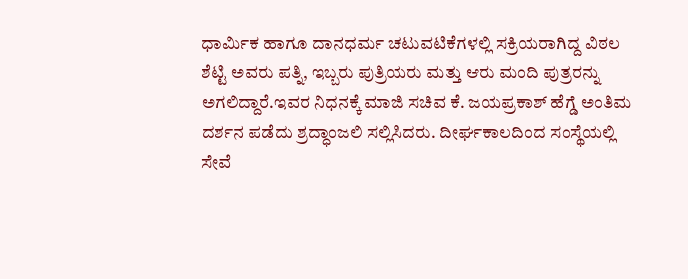ಧಾರ್ಮಿಕ ಹಾಗೂ ದಾನಧರ್ಮ ಚಟುವಟಿಕೆಗಳಲ್ಲಿ ಸಕ್ರಿಯರಾಗಿದ್ದ ವಿಠಲ ಶೆಟ್ಟಿ ಅವರು ಪತ್ನಿ, ಇಬ್ಬರು ಪುತ್ರಿಯರು ಮತ್ತು ಆರು ಮಂದಿ ಪುತ್ರರನ್ನು ಅಗಲಿದ್ದಾರೆ.ಇವರ ನಿಧನಕ್ಕೆ ಮಾಜಿ ಸಚಿವ ಕೆ. ಜಯಪ್ರಕಾಶ್ ಹೆಗ್ಡೆ ಅಂತಿಮ ದರ್ಶನ ಪಡೆದು ಶ್ರದ್ಧಾಂಜಲಿ ಸಲ್ಲಿಸಿದರು. ದೀರ್ಘಕಾಲದಿಂದ ಸಂಸ್ಥೆಯಲ್ಲಿ ಸೇವೆ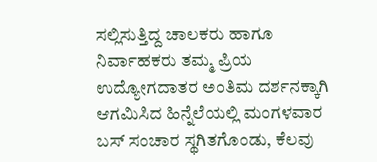ಸಲ್ಲಿಸುತ್ತಿದ್ದ ಚಾಲಕರು ಹಾಗೂ ನಿರ್ವಾಹಕರು ತಮ್ಮ ಪ್ರಿಯ ಉದ್ಯೋಗದಾತರ ಅಂತಿಮ ದರ್ಶನಕ್ಕಾಗಿ ಆಗಮಿಸಿದ ಹಿನ್ನೆಲೆಯಲ್ಲಿ ಮಂಗಳವಾರ ಬಸ್ ಸಂಚಾರ ಸ್ಥಗಿತಗೊಂಡು, ಕೆಲವು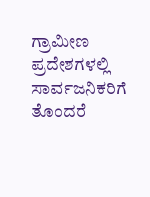ಗ್ರಾಮೀಣ ಪ್ರದೇಶಗಳಲ್ಲಿ ಸಾರ್ವಜನಿಕರಿಗೆ ತೊಂದರೆ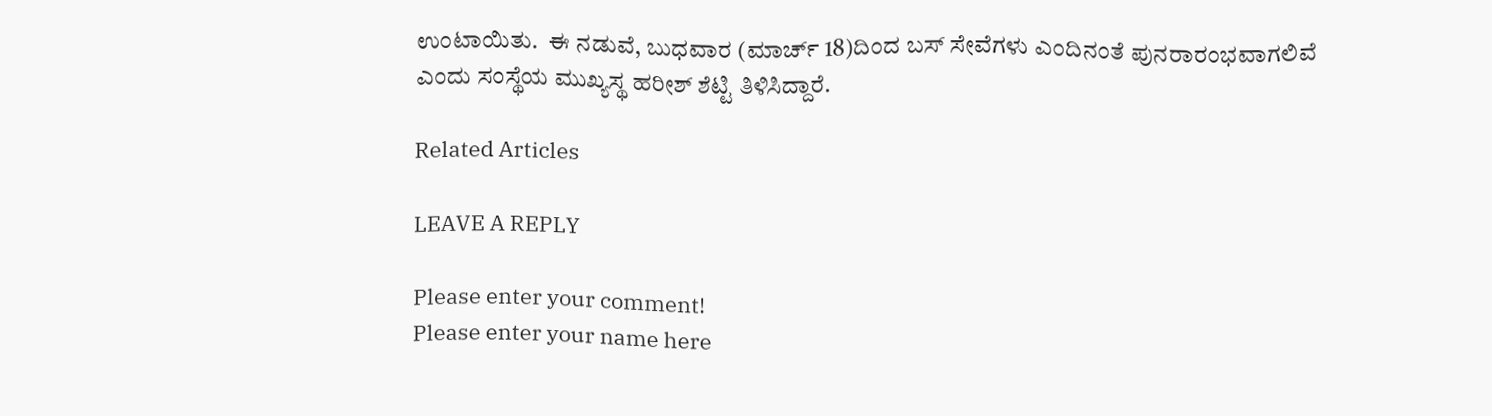ಉಂಟಾಯಿತು.  ಈ ನಡುವೆ, ಬುಧವಾರ (ಮಾರ್ಚ್ 18)ದಿಂದ ಬಸ್ ಸೇವೆಗಳು ಎಂದಿನಂತೆ ಪುನರಾರಂಭವಾಗಲಿವೆ ಎಂದು ಸಂಸ್ಥೆಯ ಮುಖ್ಯಸ್ಥ ಹರೀಶ್ ಶೆಟ್ಟಿ ತಿಳಿಸಿದ್ದಾರೆ.

Related Articles

LEAVE A REPLY

Please enter your comment!
Please enter your name here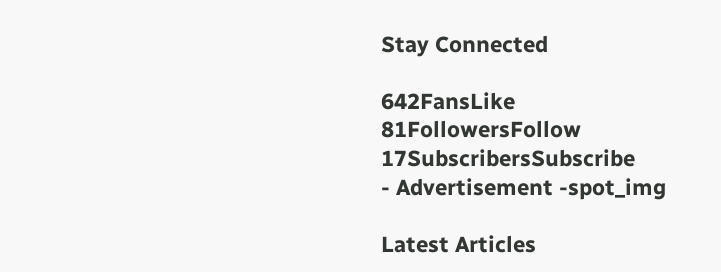Stay Connected

642FansLike
81FollowersFollow
17SubscribersSubscribe
- Advertisement -spot_img

Latest Articles